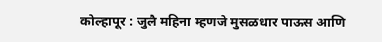कोल्हापूर : जुलै महिना म्हणजे मुसळधार पाऊस आणि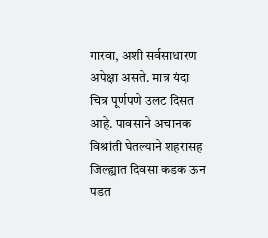गारवा, अशी सर्वसाधारण अपेक्षा असते. मात्र यंदा चित्र पूर्णपणे उलट दिसत आहे. पावसाने अचानक विश्रांती घेतल्याने शहरासह जिल्ह्यात दिवसा कडक ऊन पडत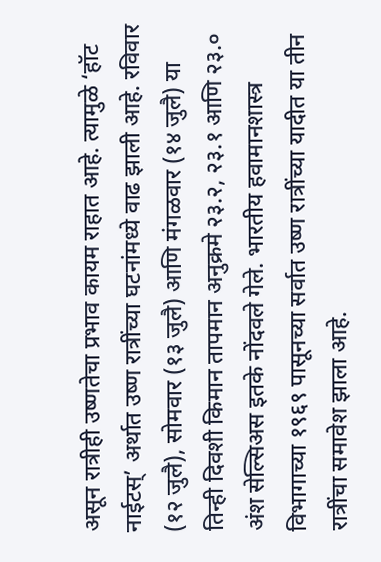असून रात्रीही उष्णतेचा प्रभाव कायम राहात आहे. त्यामुळे ‘हॉट नाईटस्’ अर्थात उष्ण रात्रींच्या घटनांमध्ये वाढ झाली आहे. रविवार (१२ जुलै), सोमवार (१३ जुलै) आणि मंगळवार (१४ जुलै) या तिन्ही दिवशी किमान तापमान अनुक्रमे २३.२, २३.१ आणि २३.० अंश सेल्सिअस इतके नोंदवले गेले. भारतीय हवामानशास्त्र विभागाच्या १९६९ पासूनच्या सर्वात उष्ण रात्रींच्या यादीत या तीन रात्रींचा समावेश झाला आहे.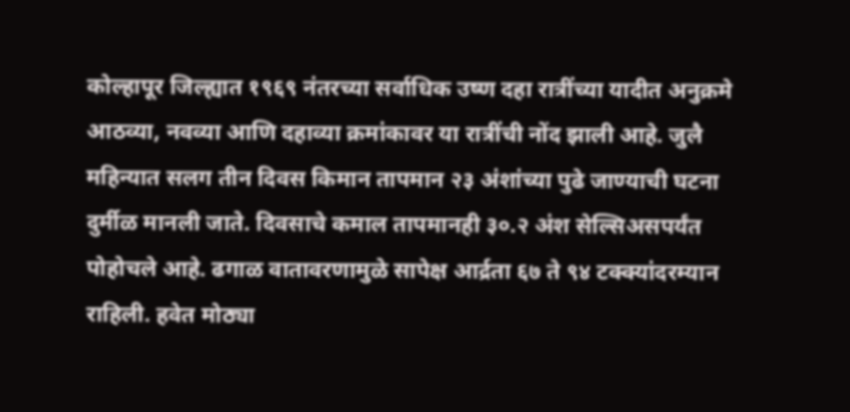कोल्हापूर जिल्ह्यात १९६९ नंतरच्या सर्वाधिक उष्ण दहा रात्रींच्या यादीत अनुक्रमे आठव्या, नवव्या आणि दहाव्या क्रमांकावर या रात्रींची नोंद झाली आहे. जुलै महिन्यात सलग तीन दिवस किमान तापमान २३ अंशांच्या पुढे जाण्याची घटना दुर्मीळ मानली जाते. दिवसाचे कमाल तापमानही ३०.२ अंश सेल्सिअसपर्यंत पोहोचले आहे. ढगाळ वातावरणामुळे सापेक्ष आर्द्रता ६७ ते ९४ टक्क्यांदरम्यान राहिली. हवेत मोठ्या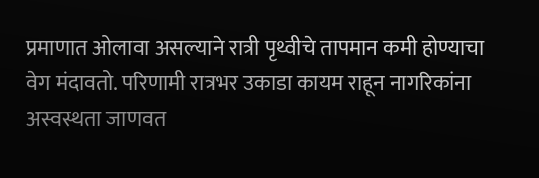प्रमाणात ओलावा असल्याने रात्री पृथ्वीचे तापमान कमी होण्याचा वेग मंदावतो. परिणामी रात्रभर उकाडा कायम राहून नागरिकांना अस्वस्थता जाणवत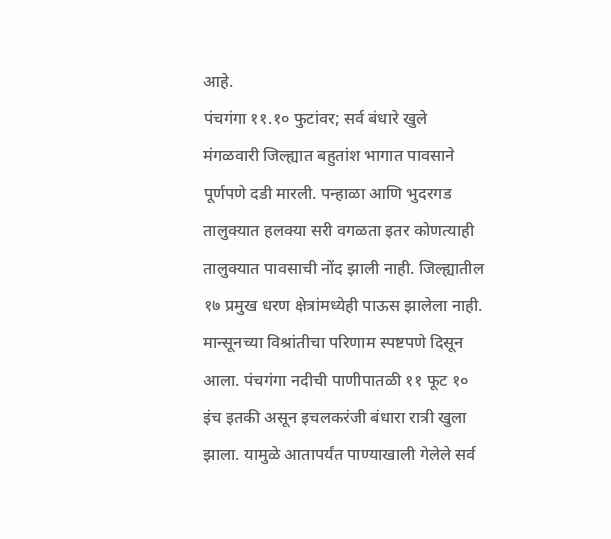आहे.
पंचगंगा ११.१० फुटांवर; सर्व बंधारे खुले
मंगळवारी जिल्ह्यात बहुतांश भागात पावसाने पूर्णपणे दडी मारली. पन्हाळा आणि भुदरगड तालुक्यात हलक्या सरी वगळता इतर कोणत्याही तालुक्यात पावसाची नोंद झाली नाही. जिल्ह्यातील १७ प्रमुख धरण क्षेत्रांमध्येही पाऊस झालेला नाही. मान्सूनच्या विश्रांतीचा परिणाम स्पष्टपणे दिसून आला. पंचगंगा नदीची पाणीपातळी ११ फूट १० इंच इतकी असून इचलकरंजी बंधारा रात्री खुला झाला. यामुळे आतापर्यंत पाण्याखाली गेलेले सर्व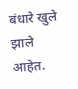बंधारे खुले झाले आहेत.